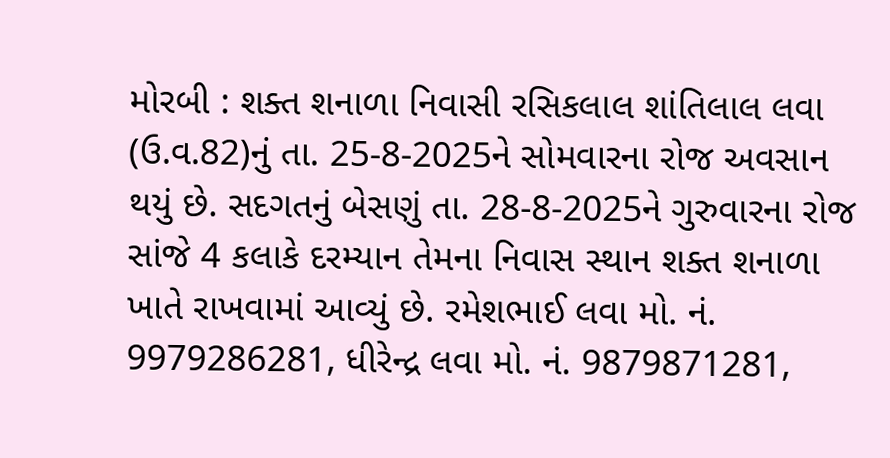મોરબી : શક્ત શનાળા નિવાસી રસિકલાલ શાંતિલાલ લવા (ઉ.વ.82)નું તા. 25-8-2025ને સોમવારના રોજ અવસાન થયું છે. સદગતનું બેસણું તા. 28-8-2025ને ગુરુવારના રોજ સાંજે 4 કલાકે દરમ્યાન તેમના નિવાસ સ્થાન શક્ત શનાળા ખાતે રાખવામાં આવ્યું છે. રમેશભાઈ લવા મો. નં. 9979286281, ધીરેન્દ્ર લવા મો. નં. 9879871281,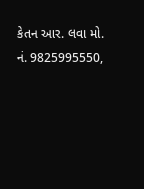કેતન આર. લવા મો. નં. 9825995550,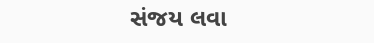સંજય લવા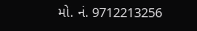મો. નં. 9712213256